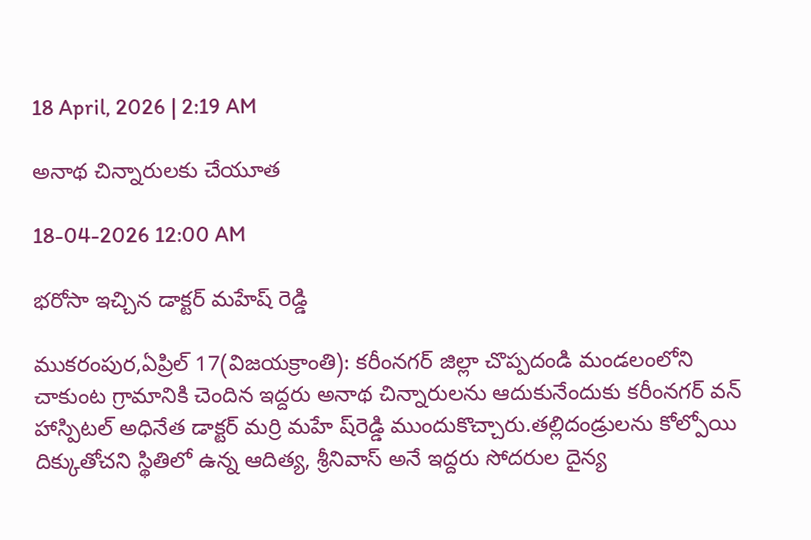18 April, 2026 | 2:19 AM

అనాథ చిన్నారులకు చేయూత

18-04-2026 12:00 AM

భరోసా ఇచ్చిన డాక్టర్ మహేష్ రెడ్డి

ముకరంపుర,ఏప్రిల్ 17(విజయక్రాంతి): కరీంనగర్ జిల్లా చొప్పదండి మండలంలోని చాకుంట గ్రామానికి చెందిన ఇద్దరు అనాథ చిన్నారులను ఆదుకునేందుకు కరీంనగర్ వన్ హాస్పిటల్ అధినేత డాక్టర్ మర్రి మహే ష్‌రెడ్డి ముందుకొచ్చారు.తల్లిదండ్రులను కోల్పోయి దిక్కుతోచని స్థితిలో ఉన్న ఆదిత్య, శ్రీనివాస్ అనే ఇద్దరు సోదరుల దైన్య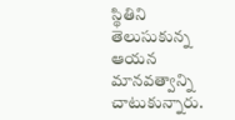స్థితిని తెలుసుకున్న ఆయన మానవత్వాన్ని చాటుకున్నారు.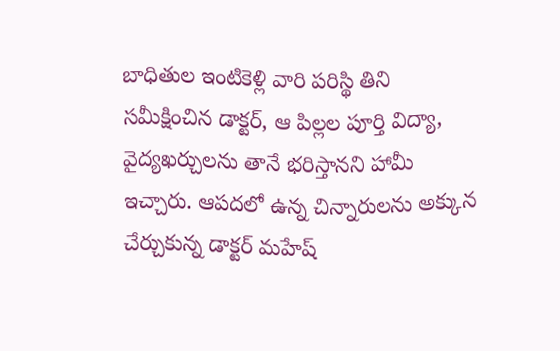బాధితుల ఇంటికెళ్లి వారి పరిస్థి తిని సమీక్షించిన డాక్టర్, ఆ పిల్లల పూర్తి విద్యా, వైద్యఖర్చులను తానే భరిస్తానని హామీ ఇచ్చారు. ఆపదలో ఉన్న చిన్నారులను అక్కున చేర్చుకున్న డాక్టర్ మహేష్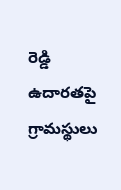రెడ్డి ఉదారతపై గ్రామస్థులు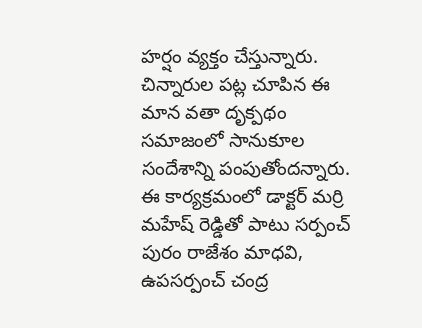హర్షం వ్యక్తం చేస్తున్నారు. చిన్నారుల పట్ల చూపిన ఈ మాన వతా దృక్పథం సమాజంలో సానుకూల సందేశాన్ని పంపుతోందన్నారు. ఈ కార్యక్రమంలో డాక్టర్ మర్రి మహేష్ రెడ్డితో పాటు సర్పంచ్ పురం రాజేశం మాధవి, ఉపసర్పంచ్ చంద్ర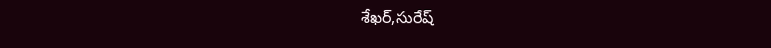శేఖర్,సురేష్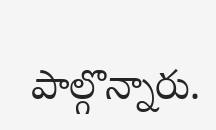పాల్గొన్నారు.